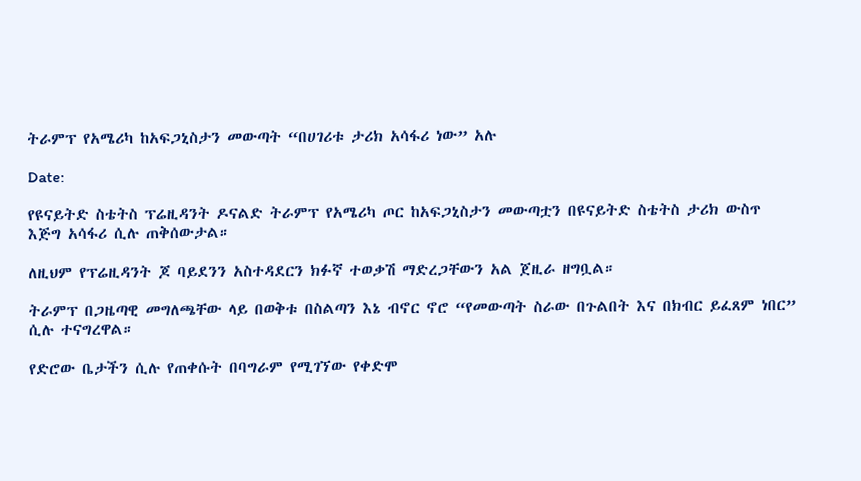ትራምፕ የአሜሪካ ከአፍጋኒስታን መውጣት “በሀገሪቱ ታሪክ አሳፋሪ ነው” አሉ

Date:

የዩናይትድ ስቴትስ ፕሬዚዳንት ዶናልድ ትራምፕ የአሜሪካ ጦር ከአፍጋኒስታን መውጣቷን በዩናይትድ ስቴትስ ታሪክ ውስጥ እጅግ አሳፋሪ ሲሉ ጠቅሰውታል።

ለዚህም የፕሬዚዳንት ጆ ባይደንን አስተዳደርን ክፉኛ ተወቃሽ ማድረጋቸውን አል ጀዚራ ዘግቧል።

ትራምፕ በጋዜጣዊ መግለጫቸው ላይ በወቅቱ በስልጣን እኔ ብኖር ኖሮ “የመውጣት ስራው በጉልበት እና በክብር ይፈጸም ነበር” ሲሉ ተናግረዋል።

የድሮው ቤታችን ሲሉ የጠቀሱት በባግራም የሚገኘው የቀድሞ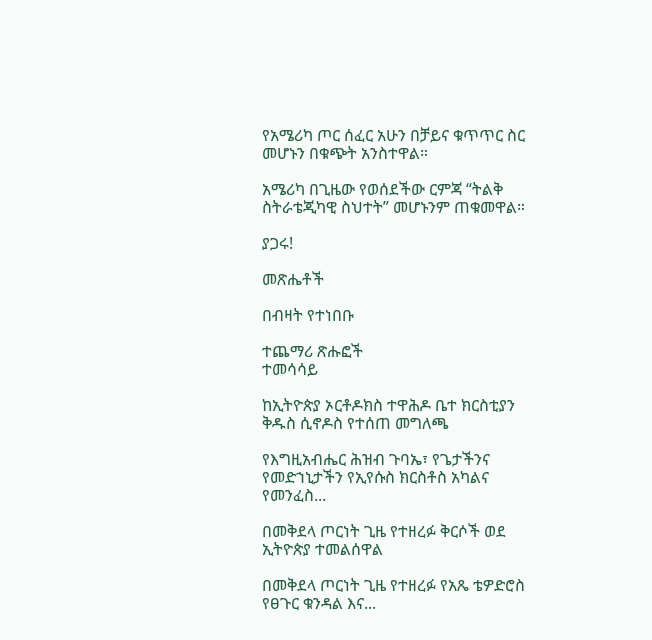የአሜሪካ ጦር ሰፈር አሁን በቻይና ቁጥጥር ስር መሆኑን በቁጭት አንስተዋል።

አሜሪካ በጊዜው የወሰደችው ርምጃ “ትልቅ ስትራቴጂካዊ ስህተት” መሆኑንም ጠቁመዋል።

ያጋሩ!

መጽሔቶች

በብዛት የተነበቡ

ተጨማሪ ጽሑፎች
ተመሳሳይ

ከኢትዮጵያ ኦርቶዶክስ ተዋሕዶ ቤተ ክርስቲያን ቅዱስ ሲኖዶስ የተሰጠ መግለጫ

የእግዚአብሔር ሕዝብ ጉባኤ፣ የጌታችንና የመድኀኒታችን የኢየሱስ ክርስቶስ አካልና የመንፈስ...

በመቅደላ ጦርነት ጊዜ የተዘረፉ ቅርሶች ወደ ኢትዮጵያ ተመልሰዋል

በመቅደላ ጦርነት ጊዜ የተዘረፉ የአጼ ቴዎድሮስ የፀጉር ቁንዳል እና...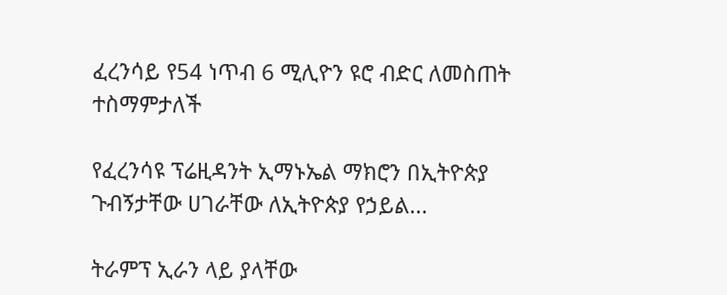ፈረንሳይ የ54 ነጥብ 6 ሚሊዮን ዩሮ ብድር ለመስጠት ተስማምታለች

የፈረንሳዩ ፕሬዚዳንት ኢማኑኤል ማክሮን በኢትዮጵያ ጉብኝታቸው ሀገራቸው ለኢትዮጵያ የኃይል...

ትራምፕ ኢራን ላይ ያላቸው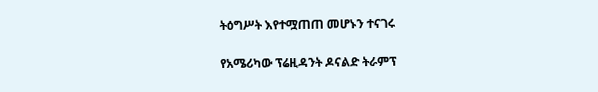ትዕግሥት እየተሟጠጠ መሆኑን ተናገሩ

የአሜሪካው ፕሬዚዳንት ዶናልድ ትራምፕ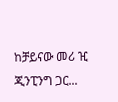ከቻይናው መሪ ዢ ጂንፒንግ ጋር...